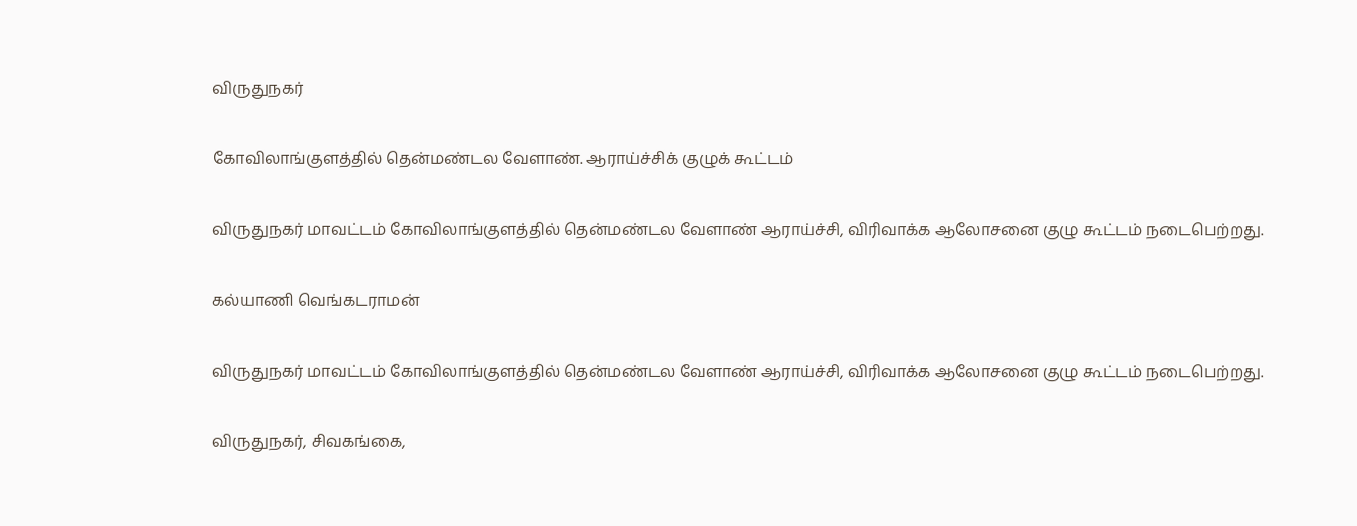விருதுநகர்

கோவிலாங்குளத்தில் தென்மண்டல வேளாண். ஆராய்ச்சிக் குழுக் கூட்டம்

விருதுநகர் மாவட்டம் கோவிலாங்குளத்தில் தென்மண்டல வேளாண் ஆராய்ச்சி, விரிவாக்க ஆலோசனை குழு கூட்டம் நடைபெற்றது.

கல்யாணி வெங்கடராமன்

விருதுநகர் மாவட்டம் கோவிலாங்குளத்தில் தென்மண்டல வேளாண் ஆராய்ச்சி, விரிவாக்க ஆலோசனை குழு கூட்டம் நடைபெற்றது.

விருதுநகர், சிவகங்கை,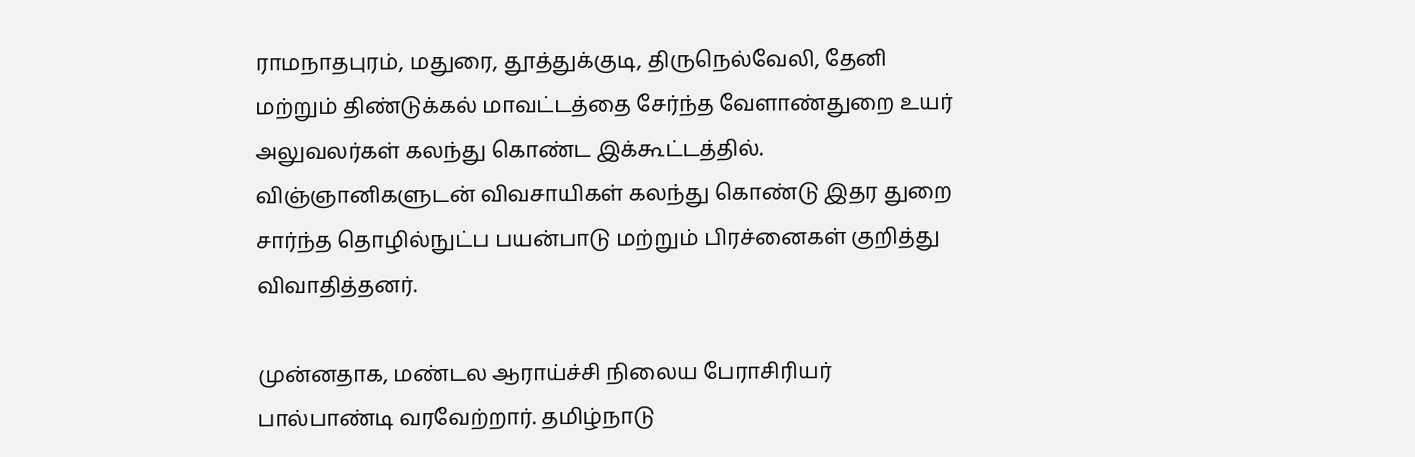ராமநாதபுரம், மதுரை, தூத்துக்குடி, திருநெல்வேலி, தேனி மற்றும் திண்டுக்கல் மாவட்டத்தை சேர்ந்த வேளாண்துறை உயர் அலுவலர்கள் கலந்து கொண்ட இக்கூட்டத்தில். விஞ்ஞானிகளுடன் விவசாயிகள் கலந்து கொண்டு இதர துறை சார்ந்த தொழில்நுட்ப பயன்பாடு மற்றும் பிரச்னைகள் குறித்து விவாதித்தனர்.

முன்னதாக, மண்டல ஆராய்ச்சி நிலைய பேராசிரியர் பால்பாண்டி வரவேற்றார். தமிழ்நாடு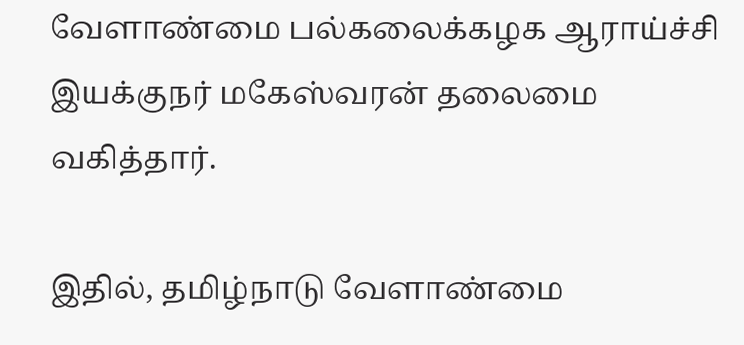வேளாண்மை பல்கலைக்கழக ஆராய்ச்சி இயக்குநர் மகேஸ்வரன் தலைமை வகித்தார்.

இதில், தமிழ்நாடு வேளாண்மை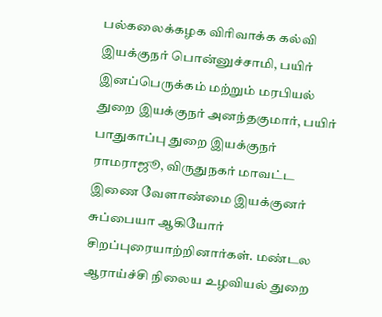பல்கலைக்கழக விரிவாக்க கல்வி இயக்குநர் பொன்னுச்சாமி, பயிர் இனப்பெருக்கம் மற்றும் மரபியல் துறை இயக்குநர் அனந்தகுமார், பயிர் பாதுகாப்பு துறை இயக்குநர் ராமராஜூ, விருதுநகர் மாவட்ட இணை வேளாண்மை இயக்குனர் சுப்பையா ஆகியோர் சிறப்புரையாற்றினார்கள். மண்டல ஆராய்ச்சி நிலைய உழவியல் துறை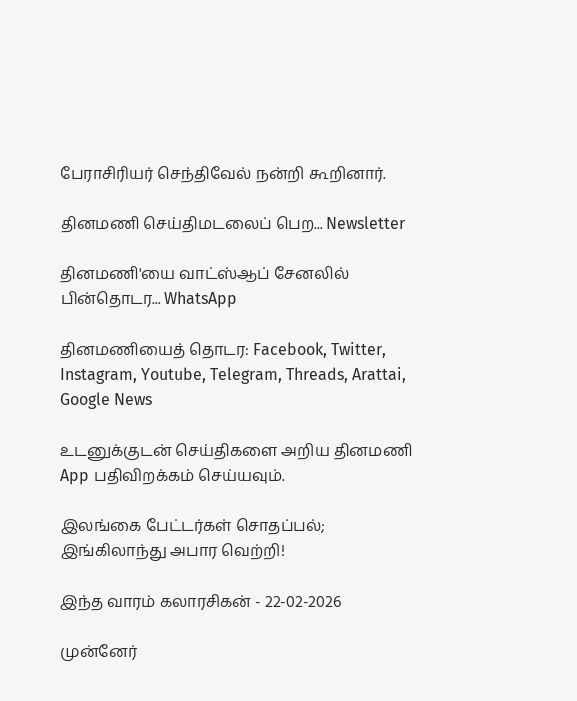பேராசிரியர் செந்திவேல் நன்றி கூறினார்.

தினமணி செய்திமடலைப் பெற... Newsletter

தினமணி'யை வாட்ஸ்ஆப் சேனலில் பின்தொடர... WhatsApp

தினமணியைத் தொடர: Facebook, Twitter, Instagram, Youtube, Telegram, Threads, Arattai, Google News

உடனுக்குடன் செய்திகளை அறிய தினமணி App பதிவிறக்கம் செய்யவும்.

இலங்கை பேட்டர்கள் சொதப்பல்; இங்கிலாந்து அபார வெற்றி!

இந்த வாரம் கலாரசிகன் - 22-02-2026

முன்னேர்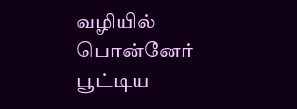வழியில் பொன்னேர் பூட்டிய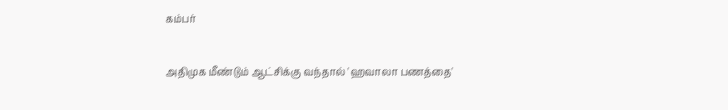கம்பர்

அதிமுக மீண்டும் ஆட்சிக்கு வந்தால் 'ஹவாலா பணத்தை'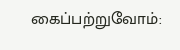கைப்பற்றுவோம்: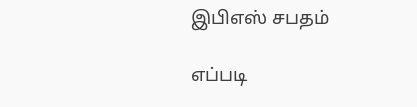இபிஎஸ் சபதம்

எப்படி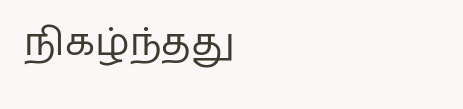நிகழ்ந்தது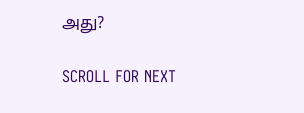அது?

SCROLL FOR NEXT